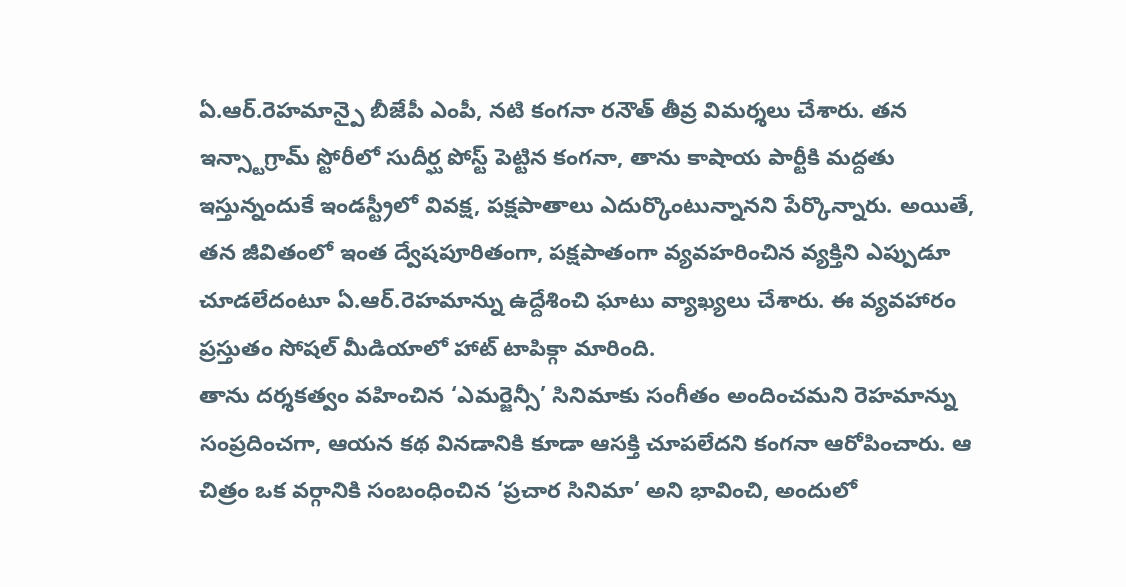ఏ.ఆర్.రెహమాన్పై బీజేపీ ఎంపీ, నటి కంగనా రనౌత్ తీవ్ర విమర్శలు చేశారు. తన ఇన్స్టాగ్రామ్ స్టోరీలో సుదీర్ఘ పోస్ట్ పెట్టిన కంగనా, తాను కాషాయ పార్టీకి మద్దతు ఇస్తున్నందుకే ఇండస్ట్రీలో వివక్ష, పక్షపాతాలు ఎదుర్కొంటున్నానని పేర్కొన్నారు. అయితే, తన జీవితంలో ఇంత ద్వేషపూరితంగా, పక్షపాతంగా వ్యవహరించిన వ్యక్తిని ఎప్పుడూ చూడలేదంటూ ఏ.ఆర్.రెహమాన్ను ఉద్దేశించి ఘాటు వ్యాఖ్యలు చేశారు. ఈ వ్యవహారం ప్రస్తుతం సోషల్ మీడియాలో హాట్ టాపిక్గా మారింది.
తాను దర్శకత్వం వహించిన ‘ఎమర్జెన్సీ’ సినిమాకు సంగీతం అందించమని రెహమాన్ను సంప్రదించగా, ఆయన కథ వినడానికి కూడా ఆసక్తి చూపలేదని కంగనా ఆరోపించారు. ఆ చిత్రం ఒక వర్గానికి సంబంధించిన ‘ప్రచార సినిమా’ అని భావించి, అందులో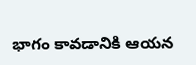భాగం కావడానికి ఆయన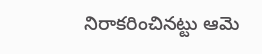నిరాకరించినట్టు ఆమె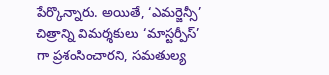పేర్కొన్నారు. అయితే, ‘ఎమర్జెన్సీ’ చిత్రాన్ని విమర్శకులు ‘మాస్టర్పీస్’ గా ప్రశంసించారని, సమతుల్య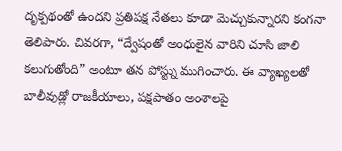దృక్పథంతో ఉందని ప్రతిపక్ష నేతలు కూడా మెచ్చుకున్నారని కంగనా తెలిపారు. చివరగా, “ద్వేషంతో అంధులైన వారిని చూసి జాలి కలుగుతోంది” అంటూ తన పోస్ట్ను ముగించారు. ఈ వ్యాఖ్యలతో బాలీవుడ్లో రాజకీయాలు, పక్షపాతం అంశాలపై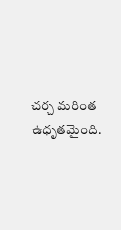చర్చ మరింత ఉధృతమైంది.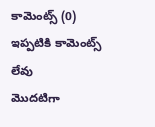కామెంట్స్ (0)
ఇప్పటికి కామెంట్స్ లేవు
మొదటిగా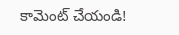కామెంట్ చేయండి!